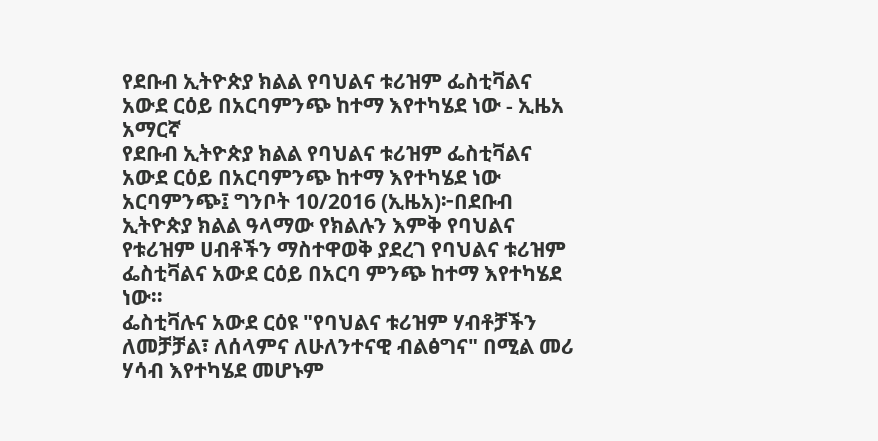የደቡብ ኢትዮጵያ ክልል የባህልና ቱሪዝም ፌስቲቫልና አውደ ርዕይ በአርባምንጭ ከተማ እየተካሄደ ነው - ኢዜአ አማርኛ
የደቡብ ኢትዮጵያ ክልል የባህልና ቱሪዝም ፌስቲቫልና አውደ ርዕይ በአርባምንጭ ከተማ እየተካሄደ ነው
አርባምንጭ፤ ግንቦት 10/2016 (ኢዜአ)፦በደቡብ ኢትዮጵያ ክልል ዓላማው የክልሉን እምቅ የባህልና የቱሪዝም ሀብቶችን ማስተዋወቅ ያደረገ የባህልና ቱሪዝም ፌስቲቫልና አውደ ርዕይ በአርባ ምንጭ ከተማ እየተካሄደ ነው።
ፌስቲቫሉና አውደ ርዕዩ "የባህልና ቱሪዝም ሃብቶቻችን ለመቻቻል፣ ለሰላምና ለሁለንተናዊ ብልፅግና" በሚል መሪ ሃሳብ እየተካሄደ መሆኑም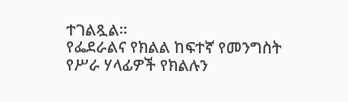ተገልጿል።
የፌደራልና የክልል ከፍተኛ የመንግስት የሥራ ሃላፊዎች የክልሉን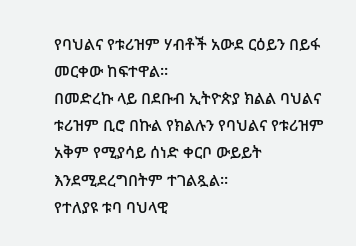የባህልና የቱሪዝም ሃብቶች አውደ ርዕይን በይፋ መርቀው ከፍተዋል።
በመድረኩ ላይ በደቡብ ኢትዮጵያ ክልል ባህልና ቱሪዝም ቢሮ በኩል የክልሉን የባህልና የቱሪዝም አቅም የሚያሳይ ሰነድ ቀርቦ ውይይት እንደሚደረግበትም ተገልጿል።
የተለያዩ ቱባ ባህላዊ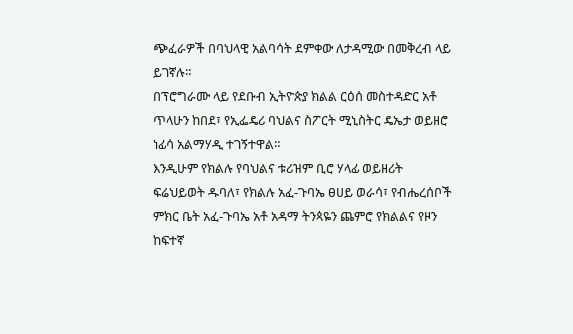ጭፈራዎች በባህላዊ አልባሳት ደምቀው ለታዳሚው በመቅረብ ላይ ይገኛሉ።
በፕሮግራሙ ላይ የደቡብ ኢትዮጵያ ክልል ርዕሰ መስተዳድር አቶ ጥላሁን ከበደ፣ የኢፌዴሪ ባህልና ስፖርት ሚኒስትር ዴኤታ ወይዘሮ ነፊሳ አልማሃዲ ተገኝተዋል።
እንዲሁም የክልሉ የባህልና ቱሪዝም ቢሮ ሃላፊ ወይዘሪት ፍሬህይወት ዱባለ፣ የክልሉ አፈ-ጉባኤ ፀሀይ ወራሳ፣ የብሔረሰቦች ምክር ቤት አፈ-ጉባኤ አቶ አዳማ ትንጳዬን ጨምሮ የክልልና የዞን ከፍተኛ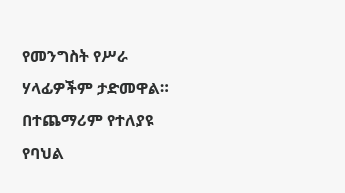የመንግስት የሥራ ሃላፊዎችም ታድመዋል።
በተጨማሪም የተለያዩ የባህል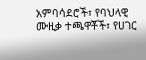አምባሳደሮች፣ የባህላዊ ሙዚቃ ተጫዋቾች፣ የሀገር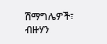ሽማግሌዎች፣ ብዙሃን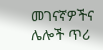መገናኛዎችና ሌሎች ጥሪ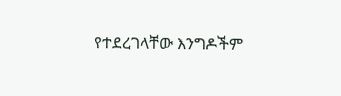የተደረገላቸው እንግዶችም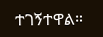ተገኝተዋል።